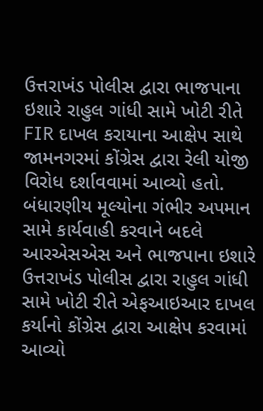ઉત્તરાખંડ પોલીસ દ્વારા ભાજપાના ઇશારે રાહુલ ગાંધી સામે ખોટી રીતે FIR દાખલ કરાયાના આક્ષેપ સાથે જામનગરમાં કોંગ્રેસ દ્વારા રેલી યોજી વિરોધ દર્શાવવામાં આવ્યો હતો.
બંધારણીય મૂલ્યોના ગંભીર અપમાન સામે કાર્યવાહી કરવાને બદલે આરએસએસ અને ભાજપાના ઇશારે ઉત્તરાખંડ પોલીસ દ્વારા રાહુલ ગાંધી સામે ખોટી રીતે એફઆઇઆર દાખલ કર્યાનો કોંગ્રેસ દ્વારા આક્ષેપ કરવામાં આવ્યો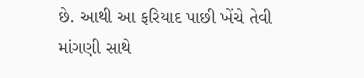છે. આથી આ ફરિયાદ પાછી ખેંચે તેવી માંગણી સાથે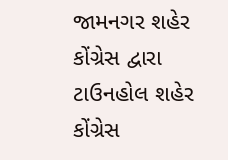જામનગર શહેર કોંગ્રેસ દ્વારા ટાઉનહોલ શહેર કોંગ્રેસ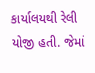કાર્યાલયથી રેલી યોજી હતી. જેમાં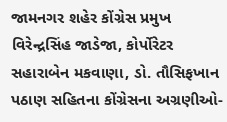જામનગર શહેર કોંગ્રેસ પ્રમુખ વિરેન્દ્રસિંહ જાડેજા, કોર્પોરેટર સહારાબેન મકવાણા, ડો. તૌસિફખાન પઠાણ સહિતના કોંગ્રેસના અગ્રણીઓ-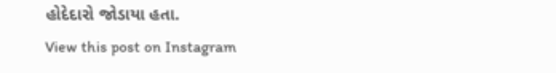હોદેદારો જોડાયા હતા.
View this post on Instagram